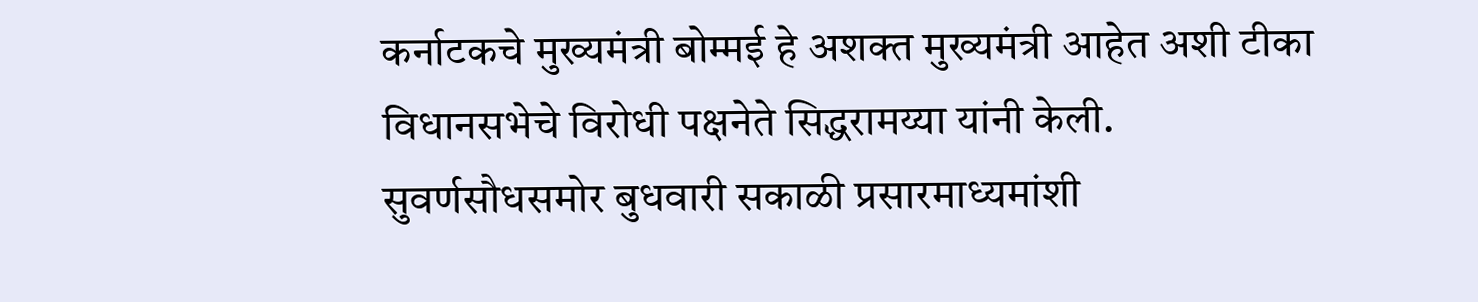कर्नाटकचे मुख्यमंत्री बोम्मई हे अशक्त मुख्यमंत्री आहेत अशी टीका विधानसभेचे विरोधी पक्षनेते सिद्धरामय्या यांनी केली.
सुवर्णसौधसमोर बुधवारी सकाळी प्रसारमाध्यमांशी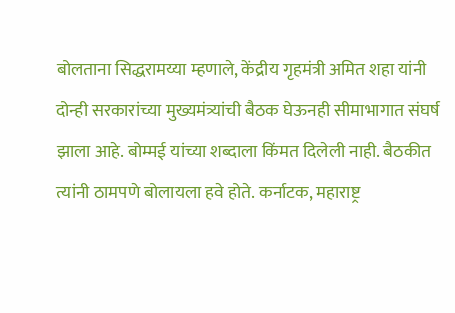बोलताना सिद्धरामय्या म्हणाले, केंद्रीय गृहमंत्री अमित शहा यांनी दोन्ही सरकारांच्या मुख्यमंत्र्यांची बैठक घेऊनही सीमाभागात संघर्ष झाला आहे. बोम्मई यांच्या शब्दाला किंमत दिलेली नाही. बैठकीत त्यांनी ठामपणे बोलायला हवे होते. कर्नाटक, महाराष्ट्र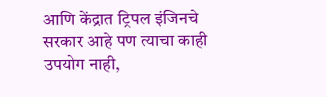आणि केंद्रात ट्रिपल इंजिनचे सरकार आहे पण त्याचा काही उपयोग नाही,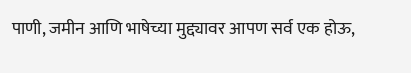पाणी, जमीन आणि भाषेच्या मुद्द्यावर आपण सर्व एक होऊ,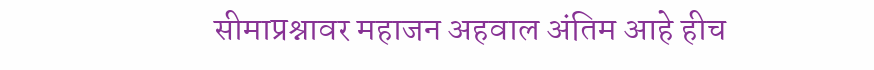सीमाप्रश्नावर महाजन अहवाल अंतिम आहे हीच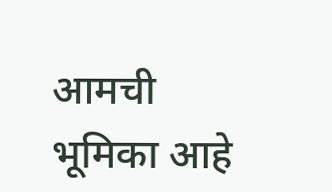आमची भूमिका आहे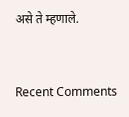असे ते म्हणाले.


Recent Comments